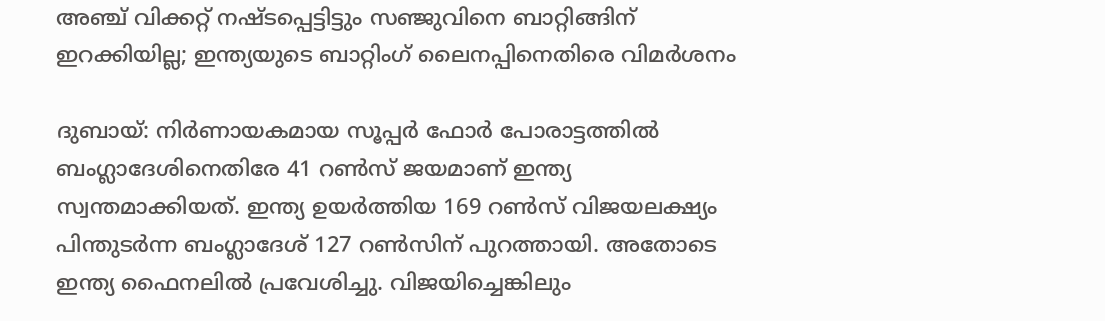അഞ്ച് വിക്കറ്റ് നഷ്ടപ്പെട്ടിട്ടും സഞ്ജുവിനെ ബാറ്റിങ്ങിന് ഇറക്കിയില്ല; ഇന്ത്യയുടെ ബാറ്റിംഗ് ലൈനപ്പിനെതിരെ വിമർശനം

ദുബായ്: നിര്‍ണായകമായ സൂപ്പര്‍ ഫോര്‍ പോരാട്ടത്തില്‍ ബംഗ്ലാദേശിനെതിരേ 41 റൺസ് ജയമാണ് ഇന്ത്യ സ്വന്തമാക്കിയത്. ഇന്ത്യ ഉയര്‍ത്തിയ 169 റണ്‍സ് വിജയലക്ഷ്യം പിന്തുടര്‍ന്ന ബംഗ്ലാദേശ് 127 റൺസിന് പുറത്തായി. അതോടെ ഇന്ത്യ ഫൈനലിൽ പ്രവേശിച്ചു. വിജയിച്ചെങ്കിലും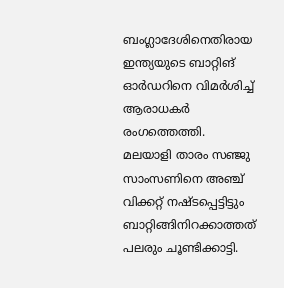ബംഗ്ലാദേശിനെതിരായ ഇന്ത്യയുടെ ബാറ്റിങ് ഓർഡറിനെ വിമർശിച്ച് ആരാധകർ രംഗത്തെത്തി. മലയാളി താരം സഞ്ജു സാംസണിനെ അഞ്ച് വിക്കറ്റ് നഷ്ടപ്പെട്ടിട്ടും ബാറ്റിങ്ങിനിറക്കാത്തത് പലരും ചൂണ്ടിക്കാട്ടി.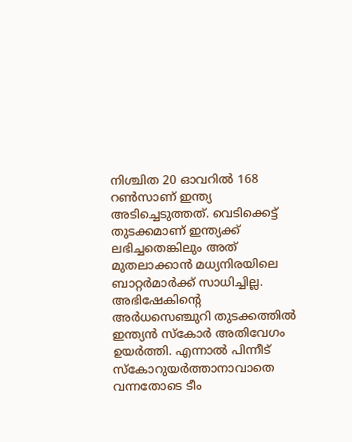നിശ്ചിത 20 ഓവറില്‍ 168 റണ്‍സാണ് ഇന്ത്യ അടിച്ചെടുത്തത്. വെടിക്കെട്ട് തുടക്കമാണ് ഇന്ത്യക്ക് ലഭിച്ചതെങ്കിലും അത് മുതലാക്കാന്‍ മധ്യനിരയിലെ ബാറ്റര്‍മാര്‍ക്ക് സാധിച്ചില്ല. അഭിഷേകിന്റെ അര്‍ധസെഞ്ചുറി തുടക്കത്തില്‍ ഇന്ത്യന്‍ സ്‌കോര്‍ അതിവേഗം ഉയര്‍ത്തി. എന്നാല്‍ പിന്നീട് സ്‌കോറുയര്‍ത്താനാവാതെ വന്നതോടെ ടീം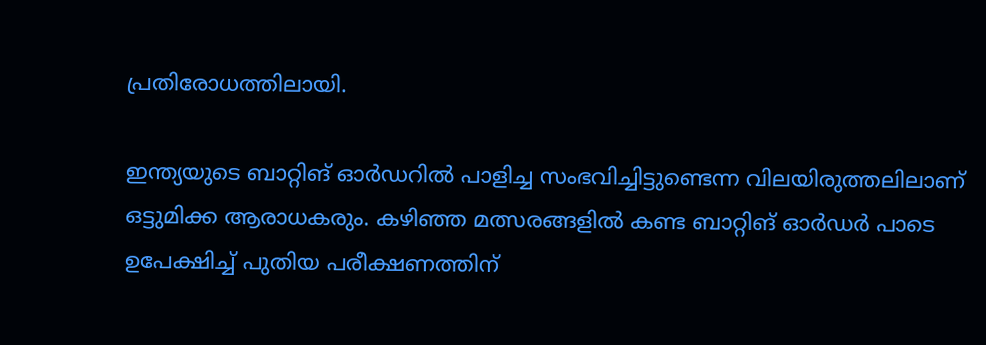പ്രതിരോധത്തിലായി.

ഇന്ത്യയുടെ ബാറ്റിങ് ഓര്‍ഡറില്‍ പാളിച്ച സംഭവിച്ചിട്ടുണ്ടെന്ന വിലയിരുത്തലിലാണ് ഒട്ടുമിക്ക ആരാധകരും. കഴിഞ്ഞ മത്സരങ്ങളില്‍ കണ്ട ബാറ്റിങ് ഓര്‍ഡര്‍ പാടെ ഉപേക്ഷിച്ച് പുതിയ പരീക്ഷണത്തിന്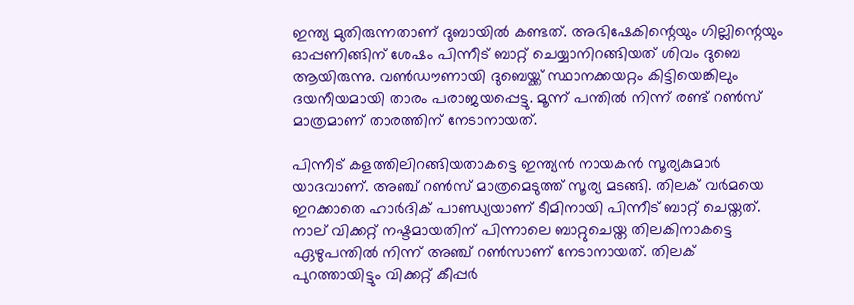ഇന്ത്യ മുതിരുന്നതാണ് ദുബായില്‍ കണ്ടത്. അഭിഷേകിന്റെയും ഗില്ലിന്റെയും ഓപ്പണിങ്ങിന് ശേഷം പിന്നീട് ബാറ്റ് ചെയ്യാനിറങ്ങിയത് ശിവം ദുബെ ആയിരുന്നു. വണ്‍ഡൗണായി ദുബെയ്ക്ക് സ്ഥാനക്കയറ്റം കിട്ടിയെങ്കിലും ദയനീയമായി താരം പരാജയപ്പെട്ടു. മൂന്ന് പന്തില്‍ നിന്ന് രണ്ട് റണ്‍സ് മാത്രമാണ് താരത്തിന് നേടാനായത്.

പിന്നീട് കളത്തിലിറങ്ങിയതാകട്ടെ ഇന്ത്യന്‍ നായകന്‍ സൂര്യകുമാര്‍ യാദവാണ്. അഞ്ച് റണ്‍സ് മാത്രമെടുത്ത് സൂര്യ മടങ്ങി. തിലക് വര്‍മയെ ഇറക്കാതെ ഹാര്‍ദിക് പാണ്ഡ്യയാണ് ടീമിനായി പിന്നീട് ബാറ്റ് ചെയ്തത്. നാല് വിക്കറ്റ് നഷ്ടമായതിന് പിന്നാലെ ബാറ്റുചെയ്ത തിലകിനാകട്ടെ ഏഴുപന്തില്‍ നിന്ന് അഞ്ച് റണ്‍സാണ് നേടാനായത്. തിലക് പുറത്തായിട്ടും വിക്കറ്റ് കീപ്പര്‍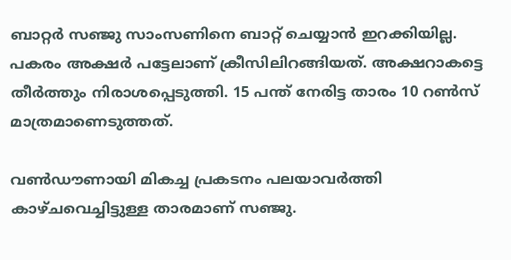ബാറ്റര്‍ സഞ്ജു സാംസണിനെ ബാറ്റ് ചെയ്യാന്‍ ഇറക്കിയില്ല. പകരം അക്ഷര്‍ പട്ടേലാണ് ക്രീസിലിറങ്ങിയത്. അക്ഷറാകട്ടെ തീര്‍ത്തും നിരാശപ്പെടുത്തി. 15 പന്ത് നേരിട്ട താരം 10 റണ്‍സ് മാത്രമാണെടുത്തത്.

വൺഡൗണായി മികച്ച പ്രകടനം പലയാവർത്തി കാഴ്ചവെച്ചിട്ടുള്ള താരമാണ് സ‍ഞ്ജു.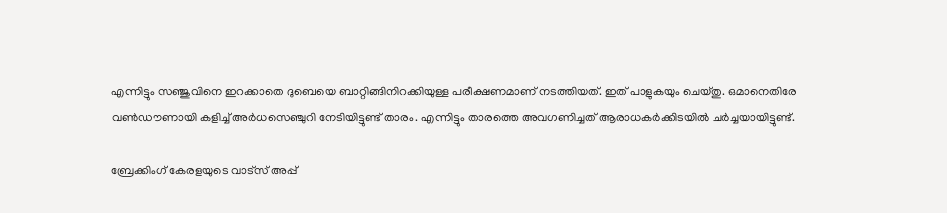എന്നിട്ടും സഞ്ജുവിനെ ഇറക്കാതെ ദുബെയെ ബാറ്റിങ്ങിനിറക്കിയുള്ള പരീക്ഷണമാണ് നടത്തിയത്. ഇത് പാളുകയും ചെയ്തു. ഒമാനെതിരേ വൺഡൗണായി കളിച്ച് അർധസെഞ്ചുറി നേടിയിട്ടുണ്ട് താരം. എന്നിട്ടും താരത്തെ അവഗണിച്ചത് ആരാധകർക്കിടയിൽ ചർച്ചയായിട്ടുണ്ട്.

ബ്രേക്കിംഗ് കേരളയുടെ വാട്സ് അപ്പ്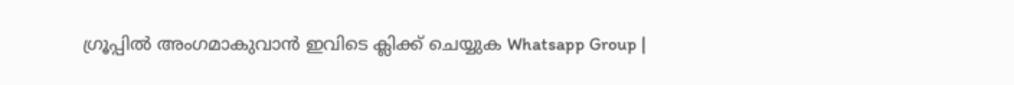ഗ്രൂപ്പിൽ അംഗമാകുവാൻ ഇവിടെ ക്ലിക്ക് ചെയ്യുക Whatsapp Group |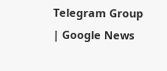Telegram Group | Google News